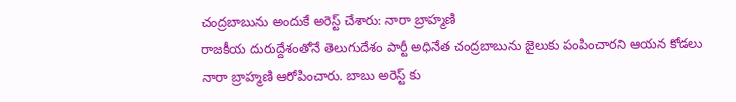చంద్రబాబును అందుకే అరెస్ట్ చేశారు: నారా బ్రాహ్మణి
రాజకీయ దురుద్దేశంతోనే తెలుగుదేశం పార్టీ అధినేత చంద్రబాబును జైలుకు పంపించారని ఆయన కోడలు నారా బ్రాహ్మణి ఆరోపించారు. బాబు అరెస్ట్ కు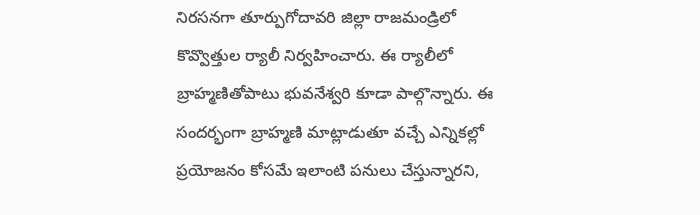నిరసనగా తూర్పుగోదావరి జిల్లా రాజమండ్రిలో కొవ్వొత్తుల ర్యాలీ నిర్వహించారు. ఈ ర్యాలీలో బ్రాహ్మణితోపాటు భువనేశ్వరి కూడా పాల్గొన్నారు. ఈ సందర్భంగా బ్రాహ్మణి మాట్లాడుతూ వచ్చే ఎన్నికల్లో ప్రయోజనం కోసమే ఇలాంటి పనులు చేస్తున్నారని,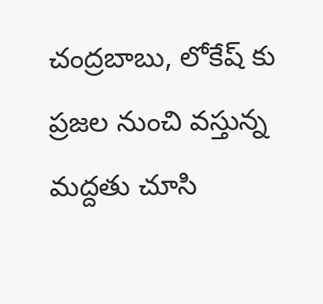చంద్రబాబు, లోకేష్ కు ప్రజల నుంచి వస్తున్న మద్దతు చూసి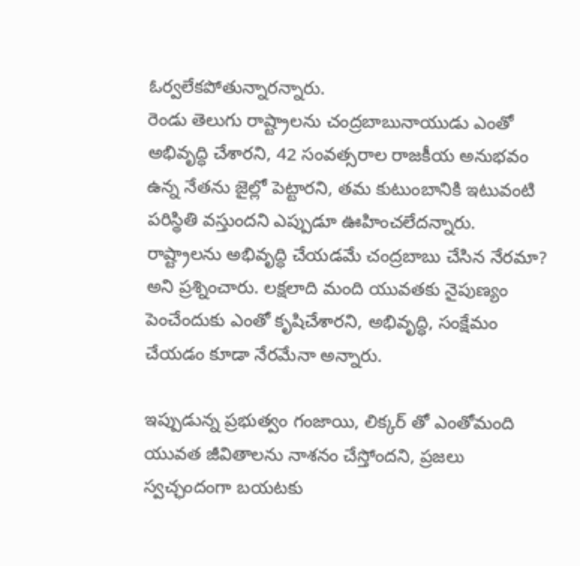ఓర్వలేకపోతున్నారన్నారు.
రెండు తెలుగు రాష్ట్రాలను చంద్రబాబునాయుడు ఎంతో అభివృద్ధి చేశారని, 42 సంవత్సరాల రాజకీయ అనుభవం ఉన్న నేతను జైల్లో పెట్టారని, తమ కుటుంబానికి ఇటువంటి పరిస్థితి వస్తుందని ఎప్పుడూ ఊహించలేదన్నారు. రాష్ట్రాలను అభివృద్ధి చేయడమే చంద్రబాబు చేసిన నేరమా? అని ప్రశ్నించారు. లక్షలాది మంది యువతకు నైపుణ్యం పెంచేందుకు ఎంతో కృషిచేశారని, అభివృద్ధి, సంక్షేమం చేయడం కూడా నేరమేనా అన్నారు.

ఇప్పుడున్న ప్రభుత్వం గంజాయి, లిక్కర్ తో ఎంతోమంది యువత జీవితాలను నాశనం చేస్తోందని, ప్రజలు స్వచ్ఛందంగా బయటకు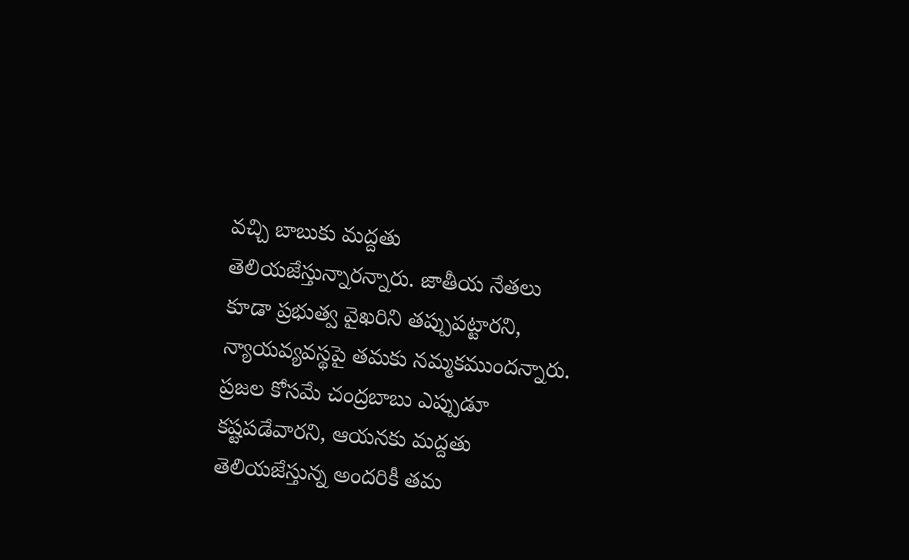వచ్చి బాబుకు మద్దతు తెలియజేస్తున్నారన్నారు. జాతీయ నేతలు కూడా ప్రభుత్వ వైఖరిని తప్పుపట్టారని, న్యాయవ్యవస్థపై తమకు నమ్మకముందన్నారు. ప్రజల కోసమే చంద్రబాబు ఎప్పుడూ కష్టపడేవారని, ఆయనకు మద్దతు తెలియజేస్తున్న అందరికీ తమ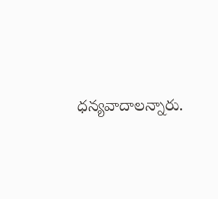ధన్యవాదాలన్నారు.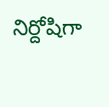నిర్దోషిగా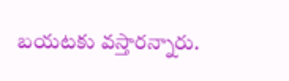బయటకు వస్తారన్నారు.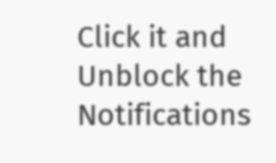Click it and Unblock the Notifications